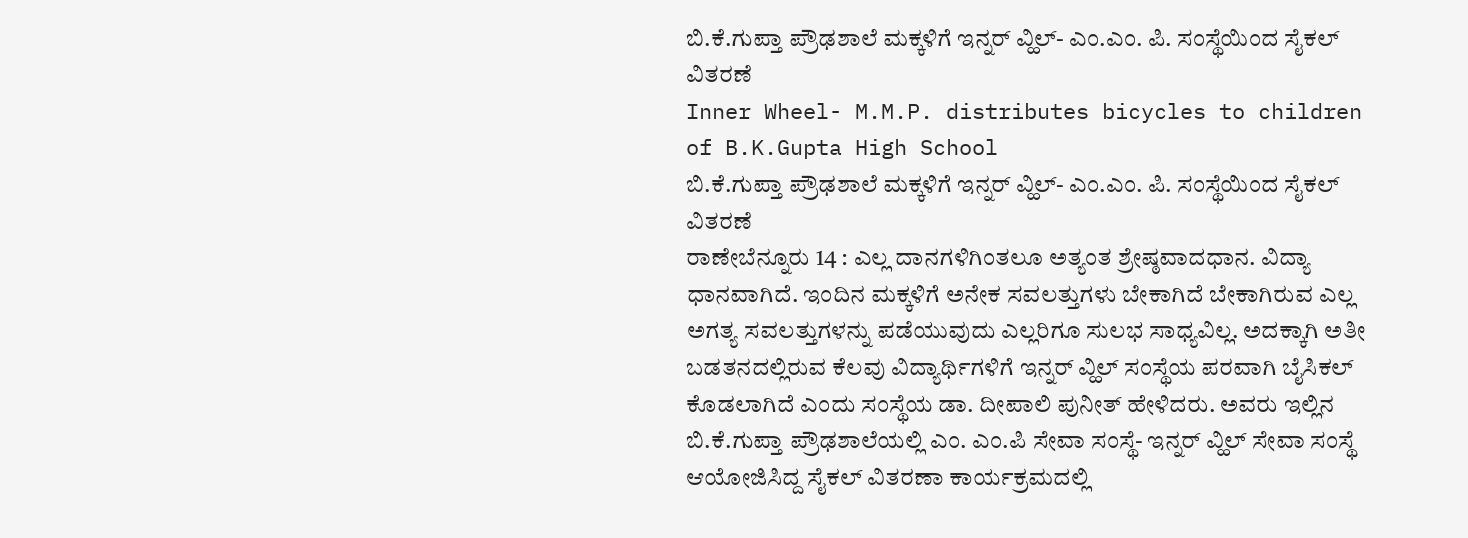ಬಿ.ಕೆ.ಗುಪ್ತಾ ಪ್ರೌಢಶಾಲೆ ಮಕ್ಕಳಿಗೆ ಇನ್ನರ್ ವ್ಹಿಲ್- ಎಂ.ಎಂ. ಪಿ. ಸಂಸ್ಥೆಯಿಂದ ಸೈಕಲ್ ವಿತರಣೆ
Inner Wheel- M.M.P. distributes bicycles to children of B.K.Gupta High School
ಬಿ.ಕೆ.ಗುಪ್ತಾ ಪ್ರೌಢಶಾಲೆ ಮಕ್ಕಳಿಗೆ ಇನ್ನರ್ ವ್ಹಿಲ್- ಎಂ.ಎಂ. ಪಿ. ಸಂಸ್ಥೆಯಿಂದ ಸೈಕಲ್ ವಿತರಣೆ
ರಾಣೇಬೆನ್ನೂರು 14 : ಎಲ್ಲ ದಾನಗಳಿಗಿಂತಲೂ ಅತ್ಯಂತ ಶ್ರೇಷ್ಠವಾದಧಾನ. ವಿದ್ಯಾ ಧಾನವಾಗಿದೆ. ಇಂದಿನ ಮಕ್ಕಳಿಗೆ ಅನೇಕ ಸವಲತ್ತುಗಳು ಬೇಕಾಗಿದೆ ಬೇಕಾಗಿರುವ ಎಲ್ಲ ಅಗತ್ಯ ಸವಲತ್ತುಗಳನ್ನು ಪಡೆಯುವುದು ಎಲ್ಲರಿಗೂ ಸುಲಭ ಸಾಧ್ಯವಿಲ್ಲ. ಅದಕ್ಕಾಗಿ ಅತೀ ಬಡತನದಲ್ಲಿರುವ ಕೆಲವು ವಿದ್ಯಾರ್ಥಿಗಳಿಗೆ ಇನ್ನರ್ ವ್ಹಿಲ್ ಸಂಸ್ಥೆಯ ಪರವಾಗಿ ಬೈಸಿಕಲ್ ಕೊಡಲಾಗಿದೆ ಎಂದು ಸಂಸ್ಥೆಯ ಡಾ. ದೀಪಾಲಿ ಪುನೀತ್ ಹೇಳಿದರು. ಅವರು ಇಲ್ಲಿನ ಬಿ.ಕೆ.ಗುಪ್ತಾ ಪ್ರೌಢಶಾಲೆಯಲ್ಲಿ ಎಂ. ಎಂ.ಪಿ ಸೇವಾ ಸಂಸ್ಥೆ- ಇನ್ನರ್ ವ್ಹಿಲ್ ಸೇವಾ ಸಂಸ್ಥೆ ಆಯೋಜಿಸಿದ್ದ ಸೈಕಲ್ ವಿತರಣಾ ಕಾರ್ಯಕ್ರಮದಲ್ಲಿ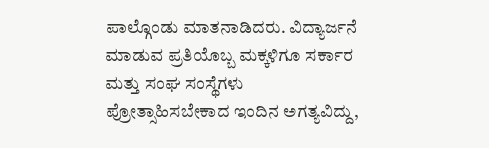ಪಾಲ್ಗೊಂಡು ಮಾತನಾಡಿದರು. ವಿದ್ಯಾರ್ಜನೆ ಮಾಡುವ ಪ್ರತಿಯೊಬ್ಬ ಮಕ್ಕಳಿಗೂ ಸರ್ಕಾರ ಮತ್ತು ಸಂಘ ಸಂಸ್ಥೆಗಳು ಪ್ರೋತ್ಸಾಹಿಸಬೇಕಾದ ಇಂದಿನ ಅಗತ್ಯವಿದ್ದು,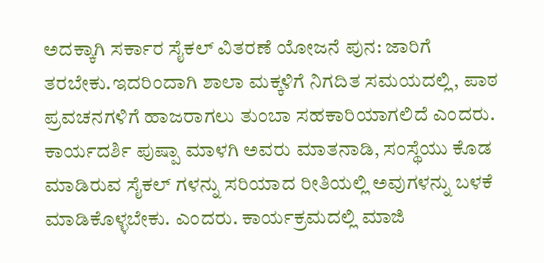ಅದಕ್ಕಾಗಿ ಸರ್ಕಾರ ಸೈಕಲ್ ವಿತರಣೆ ಯೋಜನೆ ಪುನ: ಜಾರಿಗೆ ತರಬೇಕು.ಇದರಿಂದಾಗಿ ಶಾಲಾ ಮಕ್ಕಳಿಗೆ ನಿಗದಿತ ಸಮಯದಲ್ಲಿ, ಪಾಠ ಪ್ರವಚನಗಳಿಗೆ ಹಾಜರಾಗಲು ತುಂಬಾ ಸಹಕಾರಿಯಾಗಲಿದೆ ಎಂದರು. ಕಾರ್ಯದರ್ಶಿ ಪುಷ್ಪಾ ಮಾಳಗಿ ಅವರು ಮಾತನಾಡಿ, ಸಂಸ್ಥೆಯು ಕೊಡ ಮಾಡಿರುವ ಸೈಕಲ್ ಗಳನ್ನು ಸರಿಯಾದ ರೀತಿಯಲ್ಲಿ ಅವುಗಳನ್ನು ಬಳಕೆ ಮಾಡಿಕೊಳ್ಳಬೇಕು. ಎಂದರು. ಕಾರ್ಯಕ್ರಮದಲ್ಲಿ ಮಾಜಿ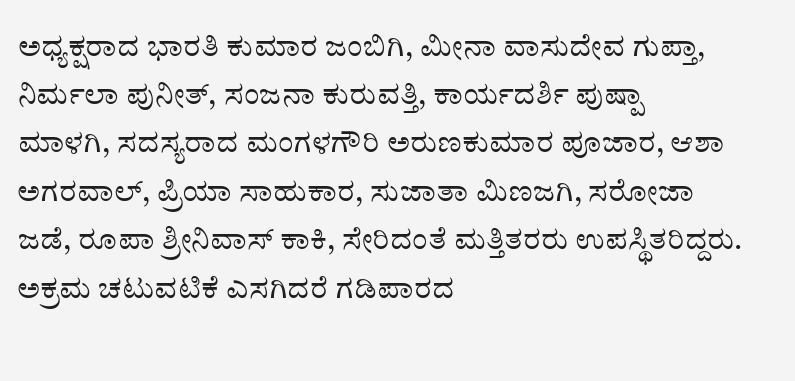ಅಧ್ಯಕ್ಷರಾದ ಭಾರತಿ ಕುಮಾರ ಜಂಬಿಗಿ, ಮೀನಾ ವಾಸುದೇವ ಗುಪ್ತಾ, ನಿರ್ಮಲಾ ಪುನೀತ್, ಸಂಜನಾ ಕುರುವತ್ತಿ, ಕಾರ್ಯದರ್ಶಿ ಪುಷ್ಪಾ ಮಾಳಗಿ, ಸದಸ್ಯರಾದ ಮಂಗಳಗೌರಿ ಅರುಣಕುಮಾರ ಪೂಜಾರ, ಆಶಾ ಅಗರವಾಲ್, ಪ್ರಿಯಾ ಸಾಹುಕಾರ, ಸುಜಾತಾ ಮಿಣಜಗಿ, ಸರೋಜಾ ಜಡೆ, ರೂಪಾ ಶ್ರೀನಿವಾಸ್ ಕಾಕಿ, ಸೇರಿದಂತೆ ಮತ್ತಿತರರು ಉಪಸ್ಥಿತರಿದ್ದರು.
ಅಕ್ರಮ ಚಟುವಟಿಕೆ ಎಸಗಿದರೆ ಗಡಿಪಾರದ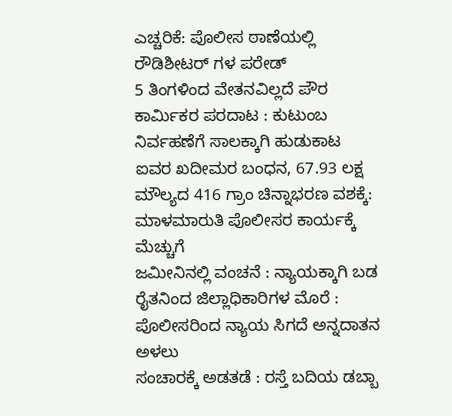ಎಚ್ಚರಿಕೆ: ಪೊಲೀಸ ಠಾಣೆಯಲ್ಲಿ ರೌಡಿಶೀಟರ್ ಗಳ ಪರೇಡ್
5 ತಿಂಗಳಿಂದ ವೇತನವಿಲ್ಲದೆ ಪೌರ ಕಾರ್ಮಿಕರ ಪರದಾಟ : ಕುಟುಂಬ ನಿರ್ವಹಣೆಗೆ ಸಾಲಕ್ಕಾಗಿ ಹುಡುಕಾಟ
ಐವರ ಖದೀಮರ ಬಂಧನ, 67.93 ಲಕ್ಷ ಮೌಲ್ಯದ 416 ಗ್ರಾಂ ಚಿನ್ನಾಭರಣ ವಶಕ್ಕೆ: ಮಾಳಮಾರುತಿ ಪೊಲೀಸರ ಕಾರ್ಯಕ್ಕೆ ಮೆಚ್ಚುಗೆ
ಜಮೀನಿನಲ್ಲಿ ವಂಚನೆ : ನ್ಯಾಯಕ್ಕಾಗಿ ಬಡ ರೈತನಿಂದ ಜಿಲ್ಲಾಧಿಕಾರಿಗಳ ಮೊರೆ : ಪೊಲೀಸರಿಂದ ನ್ಯಾಯ ಸಿಗದೆ ಅನ್ನದಾತನ ಅಳಲು
ಸಂಚಾರಕ್ಕೆ ಅಡತಡೆ : ರಸ್ತೆ ಬದಿಯ ಡಬ್ಬಾ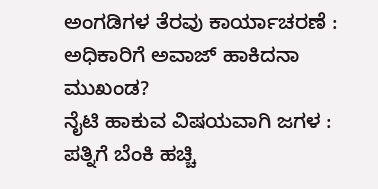ಅಂಗಡಿಗಳ ತೆರವು ಕಾರ್ಯಾಚರಣೆ : ಅಧಿಕಾರಿಗೆ ಅವಾಜ್ ಹಾಕಿದನಾ ಮುಖಂಡ?
ನೈಟಿ ಹಾಕುವ ವಿಷಯವಾಗಿ ಜಗಳ : ಪತ್ನಿಗೆ ಬೆಂಕಿ ಹಚ್ಚಿ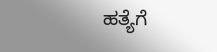ಹತ್ಯೆಗೆ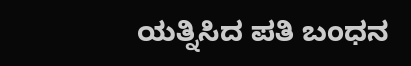ಯತ್ನಿಸಿದ ಪತಿ ಬಂಧನ